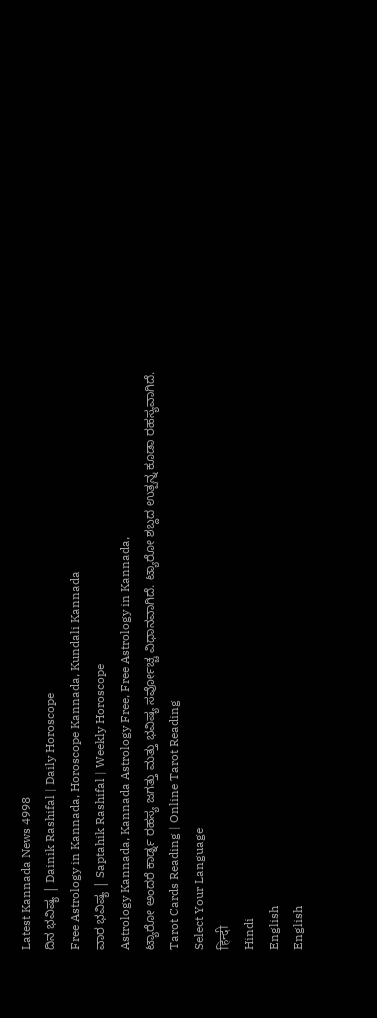Latest Kannada News 4998
ದಿನ ಭವಿಷ್ಯ | Dainik Rashifal | Daily Horoscope
Free Astrology in Kannada, Horoscope Kannada, Kundali Kannada
ವಾರ ಭವಿಷ್ಯ | Saptahik Rashifal | Weekly Horoscope
Astrology Kannada, Kannada Astrology Free, Free Astrology in Kannada,
ಟ್ಯಾರೋ ಅಂದರೆ ಕಾರ್ಡ್ನ ರಹಸ್ಯ ಜಗತ್ತು ಮತ್ತು ಭವಿಷ್ಯ ಸರ್ವೋಚ್ಚ ವಿಧಾನವಾಗಿದೆ. ಟ್ಯಾರೋ ಶಬ್ದದ ಉತ್ಪನ್ನ ಕೂಡಾ ರಹಸ್ಯವಾಗಿದೆ.
Tarot Cards Reading | Online Tarot Reading
Select Your Language
हिन्दी
Hindi
English
English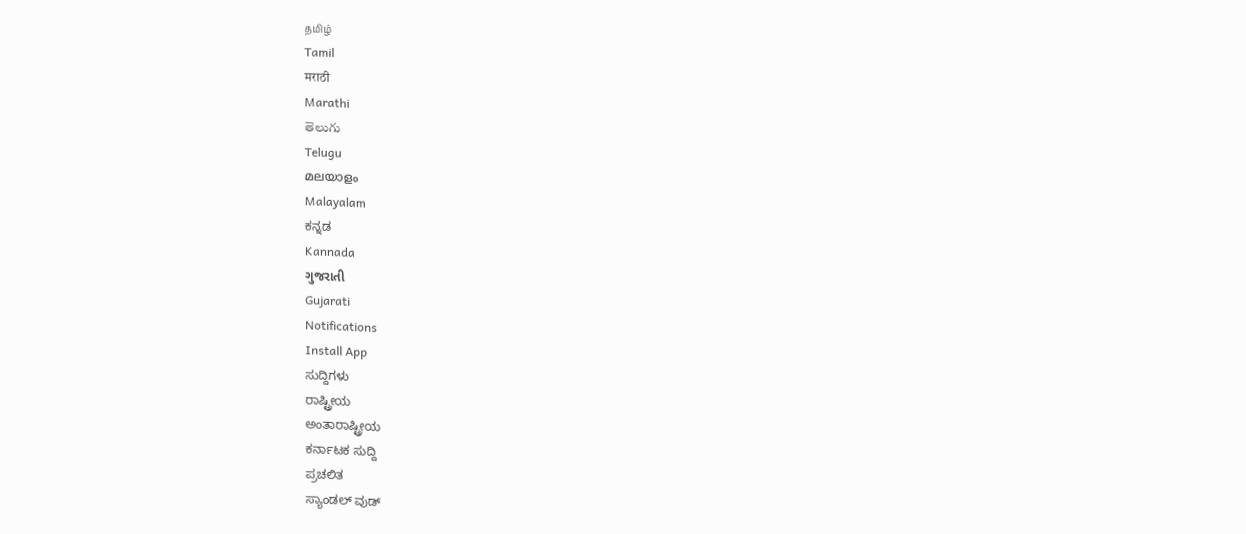தமிழ்
Tamil
मराठी
Marathi
తెలుగు
Telugu
മലയാളം
Malayalam
ಕನ್ನಡ
Kannada
ગુજરાતી
Gujarati
Notifications
Install App
ಸುದ್ದಿಗಳು
ರಾಷ್ಟ್ರೀಯ
ಅಂತಾರಾಷ್ಟ್ರೀಯ
ಕರ್ನಾಟಕ ಸುದ್ದಿ
ಪ್ರಚಲಿತ
ಸ್ಯಾಂಡಲ್ ವುಡ್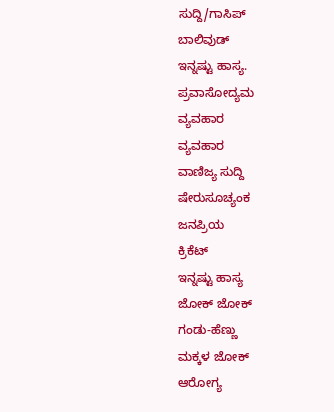ಸುದ್ದಿ/ಗಾಸಿಪ್
ಬಾಲಿವುಡ್
ಇನ್ನಷ್ಟು ಹಾಸ್ಯ.
ಪ್ರವಾಸೋದ್ಯಮ
ವ್ಯವಹಾರ
ವ್ಯವಹಾರ
ವಾಣಿಜ್ಯ ಸುದ್ದಿ
ಷೇರುಸೂಚ್ಯಂಕ
ಜನಪ್ರಿಯ
ಕ್ರಿಕೆಟ್
ಇನ್ನಷ್ಟು ಹಾಸ್ಯ
ಜೋಕ್ ಜೋಕ್
ಗಂಡು-ಹೆಣ್ಣು
ಮಕ್ಕಳ ಜೋಕ್
ಆರೋಗ್ಯ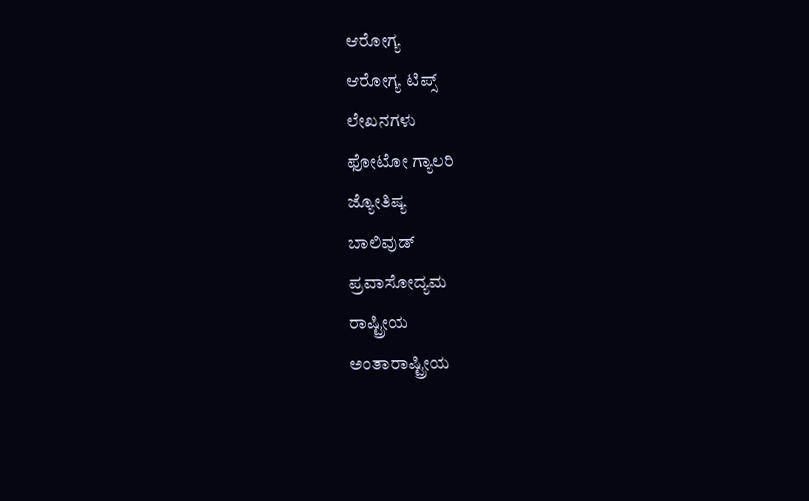ಆರೋಗ್ಯ
ಆರೋಗ್ಯ ಟಿಪ್ಸ್
ಲೇಖನಗಳು
ಫೋಟೋ ಗ್ಯಾಲರಿ
ಜ್ಯೋತಿಷ್ಯ
ಬಾಲಿವುಡ್
ಪ್ರವಾಸೋದ್ಯಮ
ರಾಷ್ಟ್ರೀಯ
ಅಂತಾರಾಷ್ಟ್ರೀಯ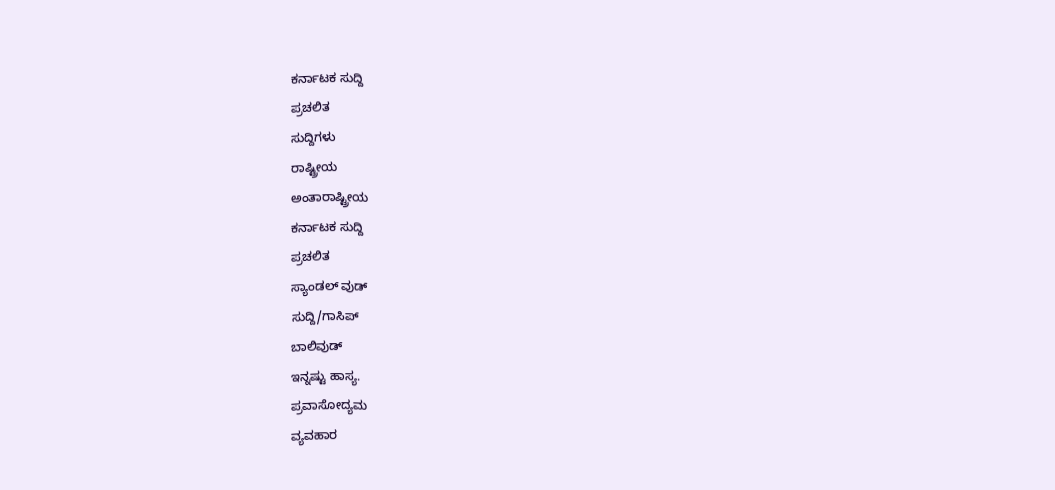ಕರ್ನಾಟಕ ಸುದ್ದಿ
ಪ್ರಚಲಿತ
ಸುದ್ದಿಗಳು
ರಾಷ್ಟ್ರೀಯ
ಅಂತಾರಾಷ್ಟ್ರೀಯ
ಕರ್ನಾಟಕ ಸುದ್ದಿ
ಪ್ರಚಲಿತ
ಸ್ಯಾಂಡಲ್ ವುಡ್
ಸುದ್ದಿ/ಗಾಸಿಪ್
ಬಾಲಿವುಡ್
ಇನ್ನಷ್ಟು ಹಾಸ್ಯ.
ಪ್ರವಾಸೋದ್ಯಮ
ವ್ಯವಹಾರ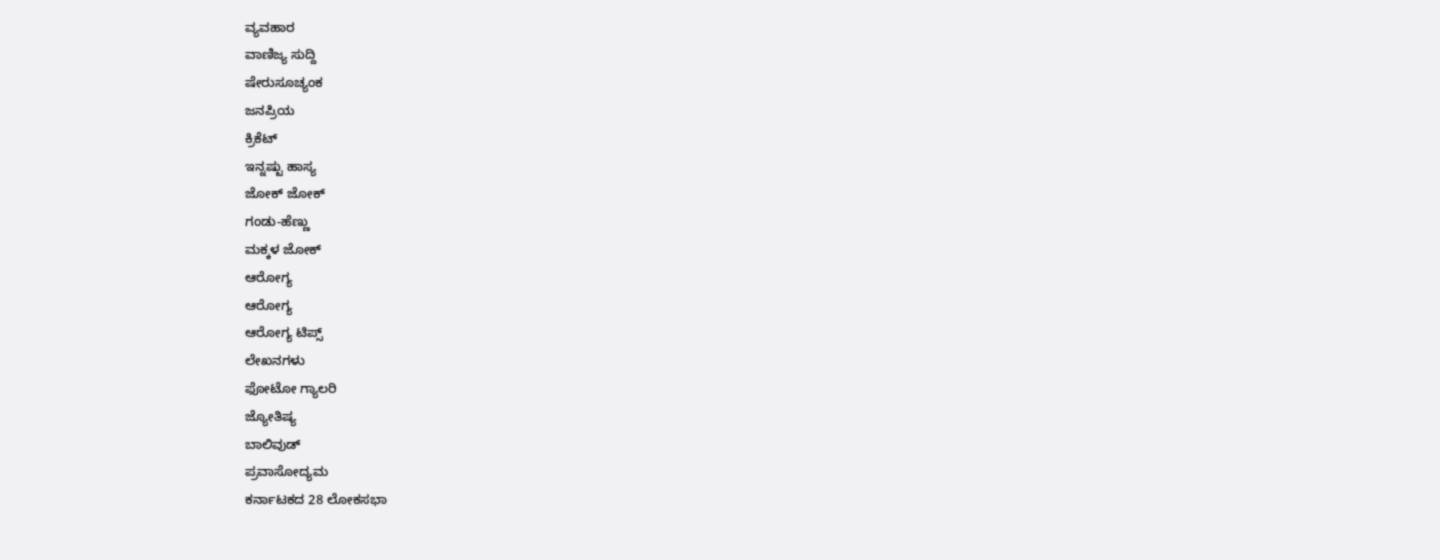ವ್ಯವಹಾರ
ವಾಣಿಜ್ಯ ಸುದ್ದಿ
ಷೇರುಸೂಚ್ಯಂಕ
ಜನಪ್ರಿಯ
ಕ್ರಿಕೆಟ್
ಇನ್ನಷ್ಟು ಹಾಸ್ಯ
ಜೋಕ್ ಜೋಕ್
ಗಂಡು-ಹೆಣ್ಣು
ಮಕ್ಕಳ ಜೋಕ್
ಆರೋಗ್ಯ
ಆರೋಗ್ಯ
ಆರೋಗ್ಯ ಟಿಪ್ಸ್
ಲೇಖನಗಳು
ಫೋಟೋ ಗ್ಯಾಲರಿ
ಜ್ಯೋತಿಷ್ಯ
ಬಾಲಿವುಡ್
ಪ್ರವಾಸೋದ್ಯಮ
ಕರ್ನಾಟಕದ 28 ಲೋಕಸಭಾ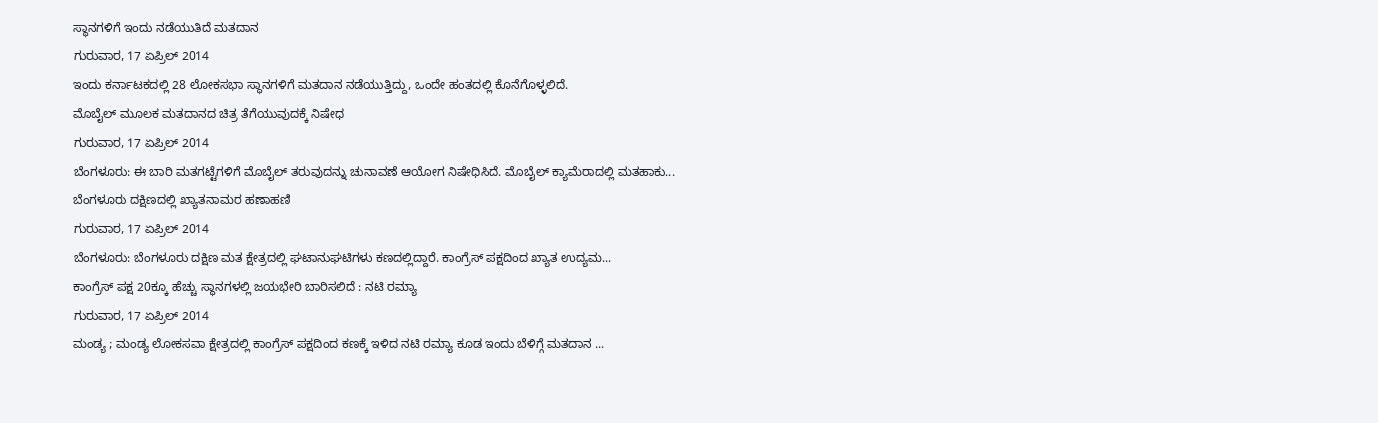ಸ್ಥಾನಗಳಿಗೆ ಇಂದು ನಡೆಯುತಿದೆ ಮತದಾನ
ಗುರುವಾರ, 17 ಏಪ್ರಿಲ್ 2014
ಇಂದು ಕರ್ನಾಟಕದಲ್ಲಿ 28 ಲೋಕಸಭಾ ಸ್ಥಾನಗಳಿಗೆ ಮತದಾನ ನಡೆಯುತ್ತಿದ್ದು, ಒಂದೇ ಹಂತದಲ್ಲಿ ಕೊನೆಗೊಳ್ಳಲಿದೆ.
ಮೊಬೈಲ್ ಮೂಲಕ ಮತದಾನದ ಚಿತ್ರ ತೆಗೆಯುವುದಕ್ಕೆ ನಿಷೇಧ
ಗುರುವಾರ, 17 ಏಪ್ರಿಲ್ 2014
ಬೆಂಗಳೂರು: ಈ ಬಾರಿ ಮತಗಟ್ಟೆಗಳಿಗೆ ಮೊಬೈಲ್ ತರುವುದನ್ನು ಚುನಾವಣೆ ಆಯೋಗ ನಿಷೇಧಿಸಿದೆ. ಮೊಬೈಲ್ ಕ್ಯಾಮೆರಾದಲ್ಲಿ ಮತಹಾಕು...
ಬೆಂಗಳೂರು ದಕ್ಷಿಣದಲ್ಲಿ ಖ್ಯಾತನಾಮರ ಹಣಾಹಣಿ
ಗುರುವಾರ, 17 ಏಪ್ರಿಲ್ 2014
ಬೆಂಗಳೂರು: ಬೆಂಗಳೂರು ದಕ್ಷಿಣ ಮತ ಕ್ಷೇತ್ರದಲ್ಲಿ ಘಟಾನುಘಟಿಗಳು ಕಣದಲ್ಲಿದ್ದಾರೆ. ಕಾಂಗ್ರೆಸ್ ಪಕ್ಷದಿಂದ ಖ್ಯಾತ ಉದ್ಯಮ...
ಕಾಂಗ್ರೆಸ್ ಪಕ್ಷ 20ಕ್ಕೂ ಹೆಚ್ಚು ಸ್ಥಾನಗಳಲ್ಲಿ ಜಯಭೇರಿ ಬಾರಿಸಲಿದೆ : ನಟಿ ರಮ್ಯಾ
ಗುರುವಾರ, 17 ಏಪ್ರಿಲ್ 2014
ಮಂಡ್ಯ ; ಮಂಡ್ಯ ಲೋಕಸವಾ ಕ್ಷೇತ್ರದಲ್ಲಿ ಕಾಂಗ್ರೆಸ್ ಪಕ್ಷದಿಂದ ಕಣಕ್ಕೆ ಇಳಿದ ನಟಿ ರಮ್ಯಾ ಕೂಡ ಇಂದು ಬೆಳಿಗ್ಗೆ ಮತದಾನ ...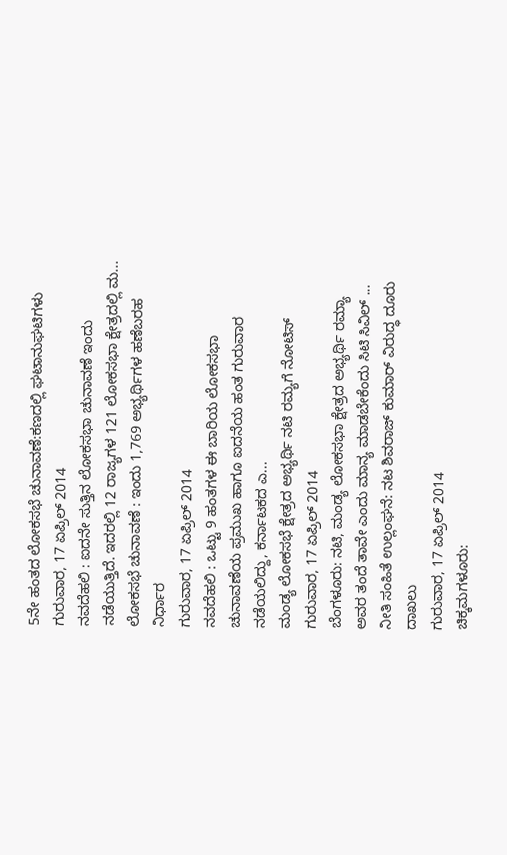5ನೇ ಹಂತದ ಲೋಕಸಭೆ ಚುನಾವಣೆ:ಕಣದಲ್ಲಿ ಘಟಾನುಘಟಿಗಳು
ಗುರುವಾರ, 17 ಏಪ್ರಿಲ್ 2014
ನವದೆಹಲಿ : ಐದನೇ ಸುತ್ತಿನ ಲೋಕಸಭಾ ಚುನಾವಣೆ ಇಂದು ನಡೆಯುತ್ತಿದೆ. ಇದರಲ್ಲಿ 12 ರಾಜ್ಯಗಳ 121 ಲೋಕಸಭಾ ಕ್ಷೇತ್ರದಲ್ಲಿ ಮ...
ಲೋಕಸಭೆ ಚುನಾವಣೆ : ಇಂದು 1,769 ಅಭ್ಯರ್ಥಿಗಳ ಹಣೆಬರಹ ನಿರ್ಧಾರ
ಗುರುವಾರ, 17 ಏಪ್ರಿಲ್ 2014
ನವದೆಹಲಿ : ಒಟ್ಟು 9 ಹಂತಗಳ ಈ ಬಾರಿಯ ಲೋಕಸಭಾ ಚುನಾವಣೆಯ ಪ್ರಮುಖ ಹಾಗೂ ಐದನೆಯ ಹಂತ ಗುರುವಾರ ನಡೆಯಲಿದ್ದು, ಕರ್ನಾಟಕದ ಎ...
ಮಂಡ್ಯ ಲೋಕಸಭೆ ಕ್ಷೇತ್ರದ ಅಭ್ಯರ್ಥಿ ನಟಿ ರಮ್ಯಗೆ ನೋಟಿಸ್
ಗುರುವಾರ, 17 ಏಪ್ರಿಲ್ 2014
ಬೆಂಗಳೂರು: ನಟಿ, ಮಂಡ್ಯ ಲೋಕಸಭಾ ಕ್ಷೇತ್ರದ ಅಭ್ಯರ್ಥಿ ರಮ್ಯಾ ಅವರ ತಂದೆ ತಾವೇ ಎಂದು ಮಾನ್ಯ ಮಾಡಬೇಕೆಂದು ಸಿಟಿ ಸಿವಿಲ್ ...
ನೀತಿ ಸಂಹಿತೆ ಉಲ್ಲಂಘನೆ: ನಟ ಶಿವರಾಜ್ ಕುಮಾರ್ ವಿರುದ್ಧ ದೂರು ದಾಖಲು
ಗುರುವಾರ, 17 ಏಪ್ರಿಲ್ 2014
ಚಿಕ್ಕಮಗಳೂರು: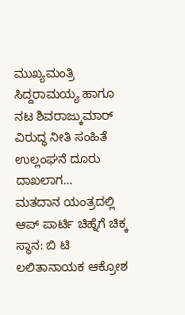ಮುಖ್ಯಮಂತ್ರಿ ಸಿದ್ದರಾಮಯ್ಯ ಹಾಗೂ ನಟ ಶಿವರಾಜ್ಕುಮಾರ್ ವಿರುದ್ಧ ನೀತಿ ಸಂಹಿತೆ ಉಲ್ಲಂಘನೆ ದೂರು ದಾಖಲಾಗ...
ಮತದಾನ ಯಂತ್ರದಲ್ಲಿ ಆಪ್ ಪಾರ್ಟಿ ಚಿಹ್ನೆಗೆ ಚಿಕ್ಕ ಸ್ಥಾನ: ಬಿ ಟಿ ಲಲಿತಾನಾಯಕ ಆಕ್ರೋಶ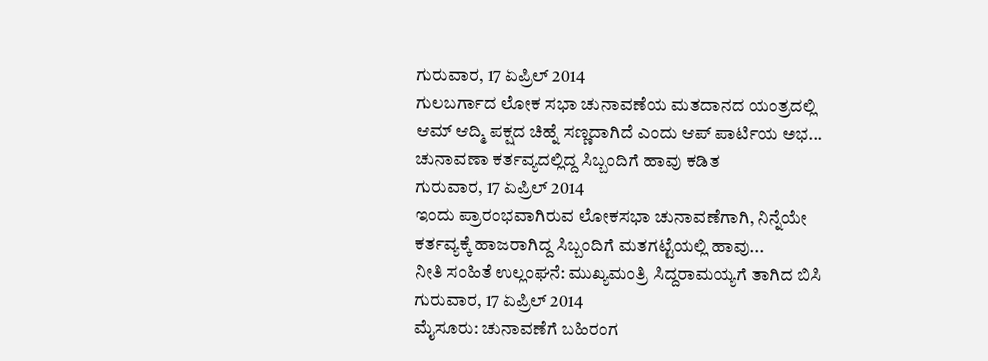ಗುರುವಾರ, 17 ಏಪ್ರಿಲ್ 2014
ಗುಲಬರ್ಗಾದ ಲೋಕ ಸಭಾ ಚುನಾವಣೆಯ ಮತದಾನದ ಯಂತ್ರದಲ್ಲಿ ಆಮ್ ಆದ್ಮಿ ಪಕ್ಷದ ಚಿಹ್ನೆ ಸಣ್ಣದಾಗಿದೆ ಎಂದು ಆಪ್ ಪಾರ್ಟಿಯ ಅಭ...
ಚುನಾವಣಾ ಕರ್ತವ್ಯದಲ್ಲಿದ್ದ ಸಿಬ್ಬಂದಿಗೆ ಹಾವು ಕಡಿತ
ಗುರುವಾರ, 17 ಏಪ್ರಿಲ್ 2014
ಇಂದು ಪ್ರಾರಂಭವಾಗಿರುವ ಲೋಕಸಭಾ ಚುನಾವಣೆಗಾಗಿ, ನಿನ್ನೆಯೇ ಕರ್ತವ್ಯಕ್ಕೆ ಹಾಜರಾಗಿದ್ದ ಸಿಬ್ಬಂದಿಗೆ ಮತಗಟ್ಟೆಯಲ್ಲಿ ಹಾವು...
ನೀತಿ ಸಂಹಿತೆ ಉಲ್ಲಂಘನೆ: ಮುಖ್ಯಮಂತ್ರಿ ಸಿದ್ದರಾಮಯ್ಯಗೆ ತಾಗಿದ ಬಿಸಿ
ಗುರುವಾರ, 17 ಏಪ್ರಿಲ್ 2014
ಮೈಸೂರು: ಚುನಾವಣೆಗೆ ಬಹಿರಂಗ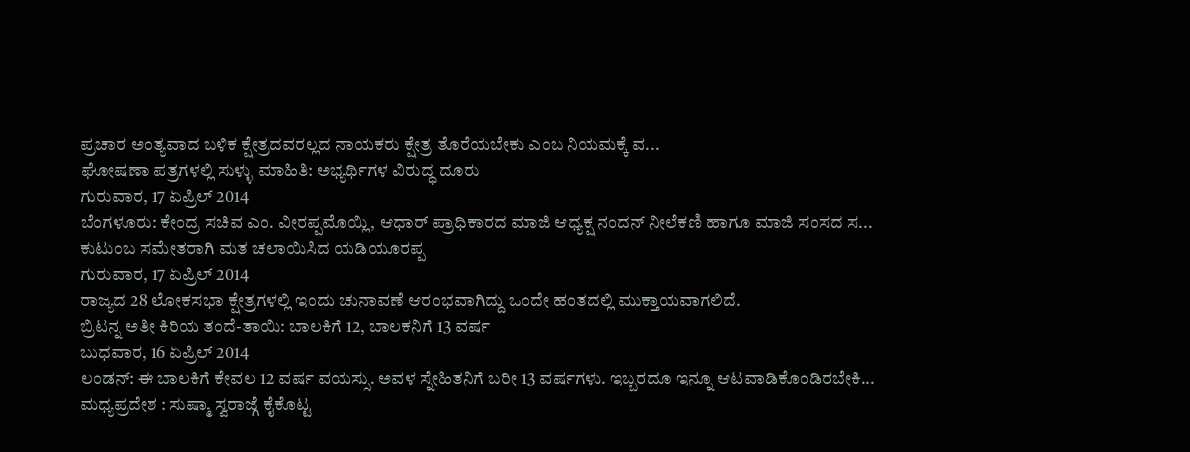ಪ್ರಚಾರ ಅಂತ್ಯವಾದ ಬಳಿಕ ಕ್ಷೇತ್ರದವರಲ್ಲದ ನಾಯಕರು ಕ್ಷೇತ್ರ ತೊರೆಯಬೇಕು ಎಂಬ ನಿಯಮಕ್ಕೆ ವ...
ಘೋಷಣಾ ಪತ್ರಗಳಲ್ಲಿ ಸುಳ್ಳು ಮಾಹಿತಿ: ಅಭ್ಯರ್ಥಿಗಳ ವಿರುದ್ಧ ದೂರು
ಗುರುವಾರ, 17 ಏಪ್ರಿಲ್ 2014
ಬೆಂಗಳೂರು: ಕೇಂದ್ರ ಸಚಿವ ಎಂ. ವೀರಪ್ಪಮೊಯ್ಲಿ, ಆಧಾರ್ ಪ್ರಾಧಿಕಾರದ ಮಾಜಿ ಆಧ್ಯಕ್ಷ ನಂದನ್ ನೀಲೆಕಣಿ ಹಾಗೂ ಮಾಜಿ ಸಂಸದ ಸ...
ಕುಟುಂಬ ಸಮೇತರಾಗಿ ಮತ ಚಲಾಯಿಸಿದ ಯಡಿಯೂರಪ್ಪ
ಗುರುವಾರ, 17 ಏಪ್ರಿಲ್ 2014
ರಾಜ್ಯದ 28 ಲೋಕಸಭಾ ಕ್ಷೇತ್ರಗಳಲ್ಲಿ ಇಂದು ಚುನಾವಣೆ ಆರಂಭವಾಗಿದ್ದು ಒಂದೇ ಹಂತದಲ್ಲಿ ಮುಕ್ತಾಯವಾಗಲಿದೆ.
ಬ್ರಿಟನ್ನ ಅತೀ ಕಿರಿಯ ತಂದೆ-ತಾಯಿ: ಬಾಲಕಿಗೆ 12, ಬಾಲಕನಿಗೆ 13 ವರ್ಷ
ಬುಧವಾರ, 16 ಏಪ್ರಿಲ್ 2014
ಲಂಡನ್: ಈ ಬಾಲಕಿಗೆ ಕೇವಲ 12 ವರ್ಷ ವಯಸ್ಸು. ಅವಳ ಸ್ನೇಹಿತನಿಗೆ ಬರೀ 13 ವರ್ಷಗಳು. ಇಬ್ಬರದೂ ಇನ್ನೂ ಆಟವಾಡಿಕೊಂಡಿರಬೇಕಿ...
ಮಧ್ಯಪ್ರದೇಶ : ಸುಷ್ಮಾ ಸ್ವರಾಜ್ಗೆ ಕೈಕೊಟ್ಟ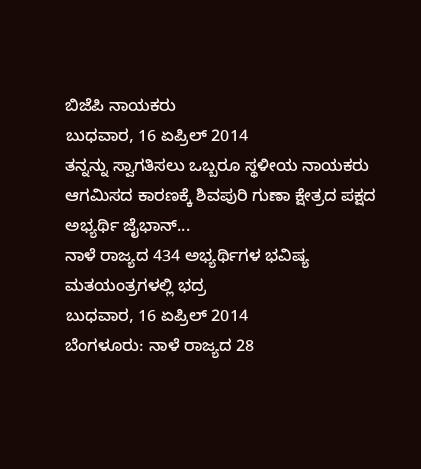ಬಿಜೆಪಿ ನಾಯಕರು
ಬುಧವಾರ, 16 ಏಪ್ರಿಲ್ 2014
ತನ್ನನ್ನು ಸ್ವಾಗತಿಸಲು ಒಬ್ಬರೂ ಸ್ಥಳೀಯ ನಾಯಕರು ಆಗಮಿಸದ ಕಾರಣಕ್ಕೆ ಶಿವಪುರಿ ಗುಣಾ ಕ್ಷೇತ್ರದ ಪಕ್ಷದ ಅಭ್ಯರ್ಥಿ ಜೈಭಾನ್...
ನಾಳೆ ರಾಜ್ಯದ 434 ಅಭ್ಯರ್ಥಿಗಳ ಭವಿಷ್ಯ ಮತಯಂತ್ರಗಳಲ್ಲಿ ಭದ್ರ
ಬುಧವಾರ, 16 ಏಪ್ರಿಲ್ 2014
ಬೆಂಗಳೂರು: ನಾಳೆ ರಾಜ್ಯದ 28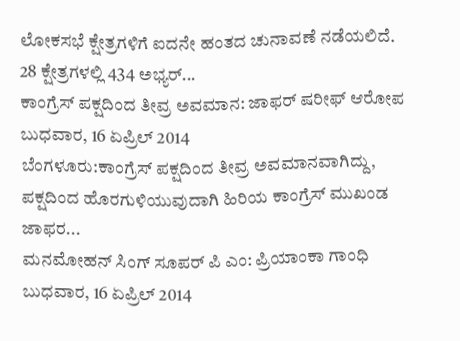ಲೋಕಸಭೆ ಕ್ಷೇತ್ರಗಳಿಗೆ ಐದನೇ ಹಂತದ ಚುನಾವಣೆ ನಡೆಯಲಿದೆ. 28 ಕ್ಷೇತ್ರಗಳಲ್ಲಿ 434 ಅಭ್ಯರ್...
ಕಾಂಗ್ರೆಸ್ ಪಕ್ಷದಿಂದ ತೀವ್ರ ಅವಮಾನ: ಜಾಫರ್ ಷರೀಫ್ ಆರೋಪ
ಬುಧವಾರ, 16 ಏಪ್ರಿಲ್ 2014
ಬೆಂಗಳೂರು:ಕಾಂಗ್ರೆಸ್ ಪಕ್ಷದಿಂದ ತೀವ್ರ ಅವಮಾನವಾಗಿದ್ದು, ಪಕ್ಷದಿಂದ ಹೊರಗುಳಿಯುವುದಾಗಿ ಹಿರಿಯ ಕಾಂಗ್ರೆಸ್ ಮುಖಂಡ ಜಾಫರ...
ಮನಮೋಹನ್ ಸಿಂಗ್ ಸೂಪರ್ ಪಿ ಎಂ: ಪ್ರಿಯಾಂಕಾ ಗಾಂಧಿ
ಬುಧವಾರ, 16 ಏಪ್ರಿಲ್ 2014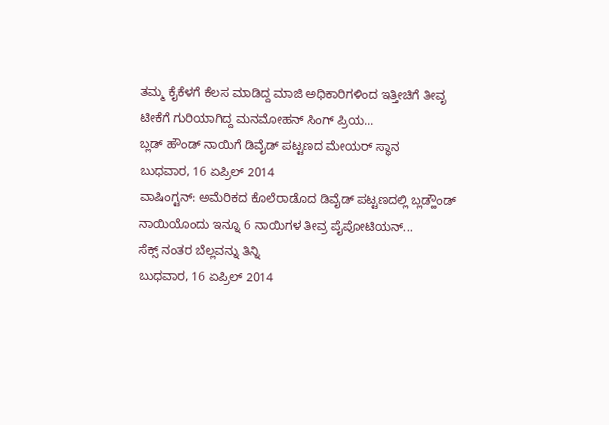ತಮ್ಮ ಕೈಕೆಳಗೆ ಕೆಲಸ ಮಾಡಿದ್ದ ಮಾಜಿ ಅಧಿಕಾರಿಗಳಿಂದ ಇತ್ತೀಚಿಗೆ ತೀವೃ ಟೀಕೆಗೆ ಗುರಿಯಾಗಿದ್ದ ಮನಮೋಹನ್ ಸಿಂಗ್ ಪ್ರಿಯ...
ಬ್ಲಡ್ ಹೌಂಡ್ ನಾಯಿಗೆ ಡಿವೈಡ್ ಪಟ್ಟಣದ ಮೇಯರ್ ಸ್ಥಾನ
ಬುಧವಾರ, 16 ಏಪ್ರಿಲ್ 2014
ವಾಷಿಂಗ್ಟನ್: ಅಮೆರಿಕದ ಕೊಲೆರಾಡೊದ ಡಿವೈಡ್ ಪಟ್ಟಣದಲ್ಲಿ ಬ್ಲಡ್ಹೌಂಡ್ ನಾಯಿಯೊಂದು ಇನ್ನೂ 6 ನಾಯಿಗಳ ತೀವ್ರ ಪೈಪೋಟಿಯನ್...
ಸೆಕ್ಸ್ ನಂತರ ಬೆಲ್ಲವನ್ನು ತಿನ್ನಿ
ಬುಧವಾರ, 16 ಏಪ್ರಿಲ್ 2014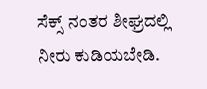ಸೆಕ್ಸ್ ನಂತರ ಶೀಘ್ರದಲ್ಲಿ ನೀರು ಕುಡಿಯಬೇಡಿ.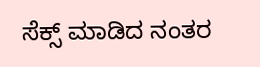ಸೆಕ್ಸ್ ಮಾಡಿದ ನಂತರ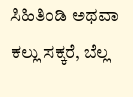ಸಿಹಿತಿಂಡಿ ಅಥವಾ ಕಲ್ಲು ಸಕ್ಕರೆ, ಬೆಲ್ಲ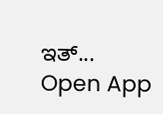ಇತ್...
Open App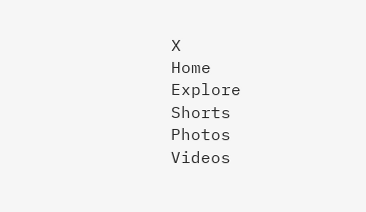X
Home
Explore
Shorts
Photos
Videos